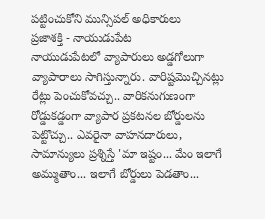పట్టించుకోని మున్సిపల్ అధికారులు
ప్రజాశక్తి - నాయుడుపేట
నాయుడుపేటలో వ్యాపారులు అడ్డగోలుగా వ్యాపారాలు సాగిస్తున్నారు. వారిష్టమొచ్చినట్లు రేట్లు పెంచుకోవచ్చు.. వారికనుగుణంగా రోడ్డుకడ్డంగా వ్యాపార ప్రకటనల బోర్డులను పెట్టొచ్చు.. ఎవరైనా వాహనదారులు, సామాన్యులు ప్రశ్నిస్తే 'మా ఇష్టం... మేం ఇలాగే అమ్ముతాం... ఇలాగే బోర్డులు పెడతాం...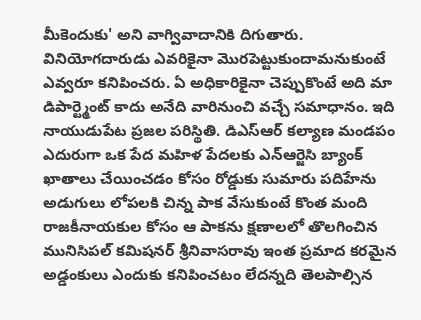మీకెందుకు' అని వాగ్వివాదానికి దిగుతారు. వినియోగదారుడు ఎవరికైనా మొరపెట్టుకుందామనుకుంటే ఎవ్వరూ కనిపించరు. ఏ అధికారికైనా చెప్పుకొంటే అది మా డిపార్ట్మెంట్ కాదు అనేది వారినుంచి వచ్చే సమాధానం. ఇది నాయుడుపేట ప్రజల పరిస్థితి. డిఎస్ఆర్ కల్యాణ మండపం ఎదురుగా ఒక పేద మహిళ పేదలకు ఎన్ఆర్జెసి బ్యాంక్ ఖాతాలు చేయించడం కోసం రోడ్డుకు సుమారు పదిహేను అడుగులు లోపలకి చిన్న పాక వేసుకుంటే కొంత మంది రాజకీనాయకుల కోసం ఆ పాకను క్షణాలలో తొలగించిన మునిసిపల్ కమిషనర్ శ్రీనివాసరావు ఇంత ప్రమాద కరమైన అడ్డంకులు ఎందుకు కనిపించటం లేదన్నది తెలపాల్సిన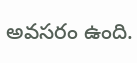అవసరం ఉంది.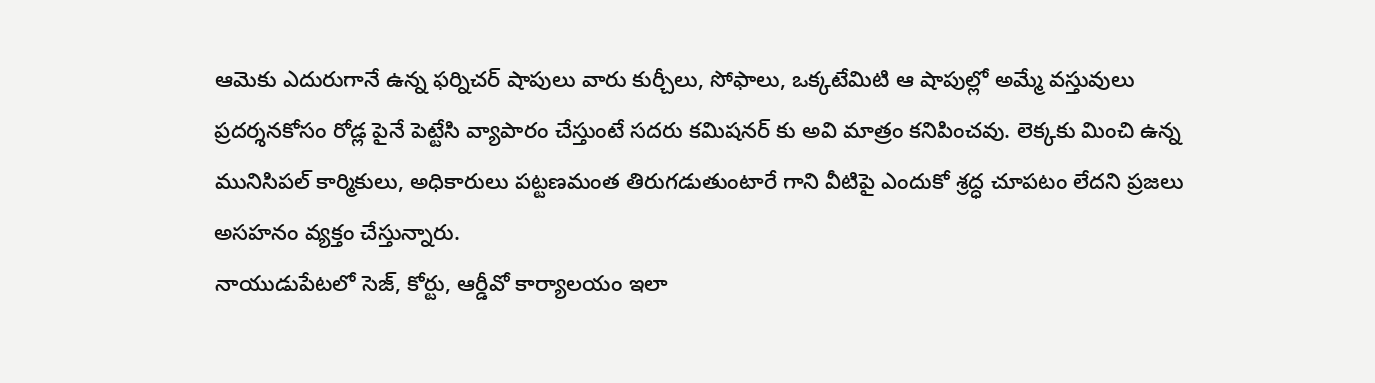ఆమెకు ఎదురుగానే ఉన్న ఫర్నిచర్ షాపులు వారు కుర్చీలు, సోఫాలు, ఒక్కటేమిటి ఆ షాపుల్లో అమ్మే వస్తువులు ప్రదర్శనకోసం రోడ్ల పైనే పెట్టేసి వ్యాపారం చేస్తుంటే సదరు కమిషనర్ కు అవి మాత్రం కనిపించవు. లెక్కకు మించి ఉన్న మునిసిపల్ కార్మికులు, అధికారులు పట్టణమంత తిరుగడుతుంటారే గాని వీటిపై ఎందుకో శ్రద్ధ చూపటం లేదని ప్రజలు అసహనం వ్యక్తం చేస్తున్నారు.
నాయుడుపేటలో సెజ్, కోర్టు, ఆర్డీవో కార్యాలయం ఇలా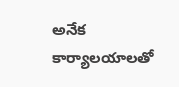అనేక కార్యాలయాలతో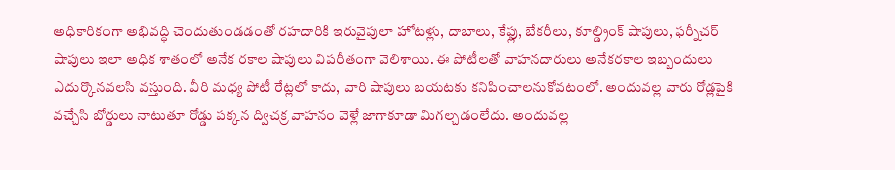అధికారికంగా అభివద్ధి చెందుతుండడంతో రహదారికి ఇరువైపులా హోటళ్లు, దాబాలు, కేఫ్లు, బేకరీలు, కూల్డ్రింక్ షాపులు, ఫర్నీచర్ షాపులు ఇలా అధిక శాతంలో అనేక రకాల షాపులు విపరీతంగా వెలిశాయి. ఈ పోటీలతో వాహనదారులు అనేకరకాల ఇబ్బందులు ఎదుర్కొనవలసి వస్తుంది. వీరి మధ్య పోటీ రేట్లలో కాదు, వారి షాపులు బయటకు కనిపించాలనుకోవటంలో. అందువల్ల వారు రోడ్లపైకి వచ్చేసి బోర్డులు నాటుతూ రోడ్డు పక్కన ద్విచక్ర వాహనం వెళ్లే జాగాకూడా మిగల్చడంలేదు. అందువల్ల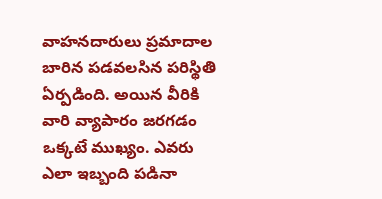వాహనదారులు ప్రమాదాల బారిన పడవలసిన పరిస్థితి ఏర్పడింది. అయిన వీరికి వారి వ్యాపారం జరగడం ఒక్కటే ముఖ్యం. ఎవరు ఎలా ఇబ్బంది పడినా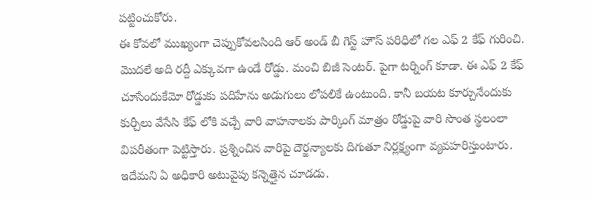పట్టించుకోరు.
ఈ కోవలో ముఖ్యంగా చెప్పుకోవలసింది ఆర్ అండ్ బీ గెస్ట్ హౌస్ పరిధిలో గల ఎఫ్ 2 కేఫ్ గురించి. మొదలే అది రద్దీ ఎక్కువగా ఉండే రోడ్డు. మంచి బిజీ సెంటర్. పైగా టర్నింగ్ కూడా. ఈ ఎఫ్ 2 కేఫ్ చూసేందుకేమో రోడ్డుకు పదిహేను అడుగులు లోపలికే ఉంటుంది. కానీ బయట కూర్చునేందుకు కుర్చీలు వేసేసి కేఫ్ లోకి వచ్చే వారి వాహనాలకు పార్కింగ్ మాత్రం రోడ్డుపై వారి సొంత స్థలంలా విపరీతంగా పెట్టిస్తారు. ప్రశ్నించిన వారిపై దౌర్జన్యాలకు దిగుతూ నిర్లక్ష్యంగా వ్యవహరిస్తుంటారు. ఇదేమని ఏ అధికారి అటువైపు కన్నెత్తైన చూడడు.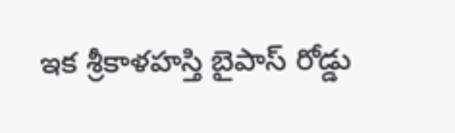ఇక శ్రీకాళహస్తి బైపాస్ రోడ్డు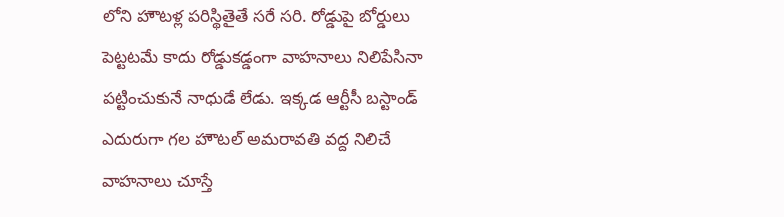లోని హౌటళ్ల పరిస్థితైతే సరే సరి. రోడ్డుపై బోర్డులు పెట్టటమే కాదు రోడ్డుకడ్డంగా వాహనాలు నిలిపేసినా పట్టించుకునే నాధుడే లేడు. ఇక్కడ ఆర్టీసీ బస్టాండ్ ఎదురుగా గల హౌటల్ అమరావతి వద్ద నిలిచే వాహనాలు చూస్తే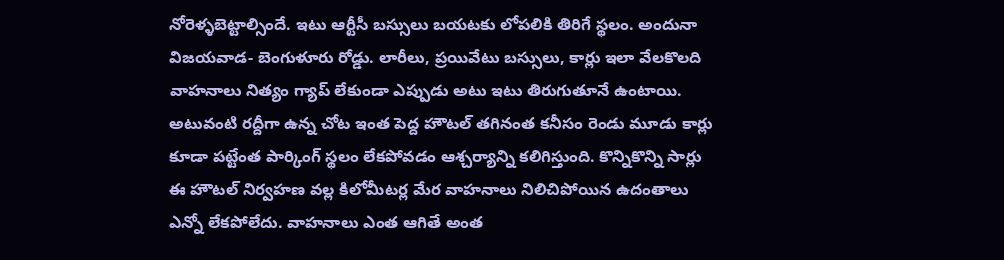నోరెళ్ళబెట్టాల్సిందే. ఇటు ఆర్టీసీ బస్సులు బయటకు లోపలికి తిరిగే స్థలం. అందునా విజయవాడ- బెంగుళూరు రోడ్డు. లారీలు, ప్రయివేటు బస్సులు, కార్లు ఇలా వేలకొలది వాహనాలు నిత్యం గ్యాప్ లేకుండా ఎప్పుడు అటు ఇటు తిరుగుతూనే ఉంటాయి. అటువంటి రద్దీగా ఉన్న చోట ఇంత పెద్ద హౌటల్ తగినంత కనీసం రెండు మూడు కార్లు కూడా పట్టేంత పార్కింగ్ స్థలం లేకపోవడం ఆశ్చర్యాన్ని కలిగిస్తుంది. కొన్నికొన్ని సార్లు ఈ హౌటల్ నిర్వహణ వల్ల కిలోమీటర్ల మేర వాహనాలు నిలిచిపోయిన ఉదంతాలు ఎన్నో లేకపోలేదు. వాహనాలు ఎంత ఆగితే అంత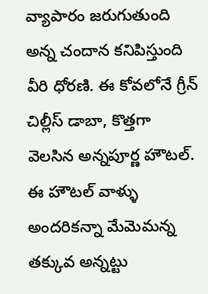వ్యాపారం జరుగుతుంది అన్న చందాన కనిపిస్తుంది వీరి ధోరణి. ఈ కోవలోనే గ్రీన్ చిల్లీస్ డాబా, కొత్తగా వెలసిన అన్నపూర్ణ హౌటల్. ఈ హౌటల్ వాళ్ళు అందరికన్నా మేమెమన్న తక్కువ అన్నట్టు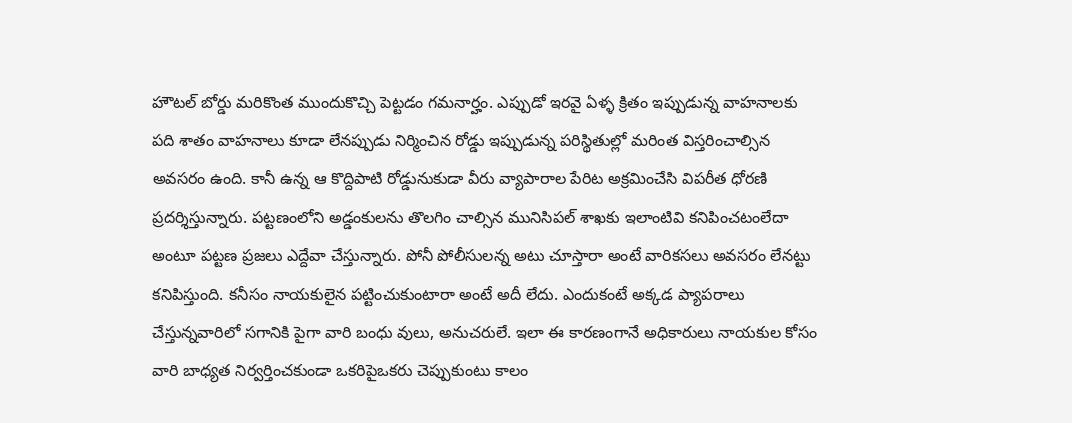హౌటల్ బోర్డు మరికొంత ముందుకొచ్చి పెట్టడం గమనార్హం. ఎప్పుడో ఇరవై ఏళ్ళ క్రితం ఇప్పుడున్న వాహనాలకు పది శాతం వాహనాలు కూడా లేనప్పుడు నిర్మించిన రోడ్డు ఇప్పుడున్న పరిస్థితుల్లో మరింత విస్తరించాల్సిన అవసరం ఉంది. కానీ ఉన్న ఆ కొద్దిపాటి రోడ్డునుకుడా వీరు వ్యాపారాల పేరిట అక్రమించేసి విపరీత ధోరణి ప్రదర్శిస్తున్నారు. పట్టణంలోని అడ్డంకులను తొలగిం చాల్సిన మునిసిపల్ శాఖకు ఇలాంటివి కనిపించటంలేదా అంటూ పట్టణ ప్రజలు ఎద్దేవా చేస్తున్నారు. పోనీ పోలీసులన్న అటు చూస్తారా అంటే వారికసలు అవసరం లేనట్టు కనిపిస్తుంది. కనీసం నాయకులైన పట్టించుకుంటారా అంటే అదీ లేదు. ఎందుకంటే అక్కడ ప్యాపరాలు చేస్తున్నవారిలో సగానికి పైగా వారి బంధు వులు, అనుచరులే. ఇలా ఈ కారణంగానే అధికారులు నాయకుల కోసం వారి బాధ్యత నిర్వర్తించకుండా ఒకరిపైఒకరు చెప్పుకుంటు కాలం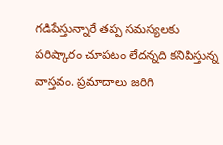గడిపేస్తున్నారే తప్ప సమస్యలకు పరిష్కారం చూపటం లేదన్నది కనిపిస్తున్న వాస్తవం. ప్రమాదాలు జరిగి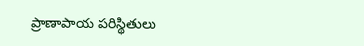ప్రాణాపాయ పరిస్థితులు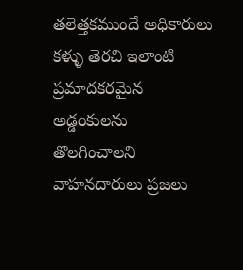తలెత్తకముందే అధికారులు కళ్ళు తెరచి ఇలాంటి ప్రమాదకరమైన అడ్డంకులను తొలగించాలని వాహనదారులు ప్రజలు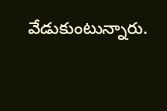వేడుకుంటున్నారు.